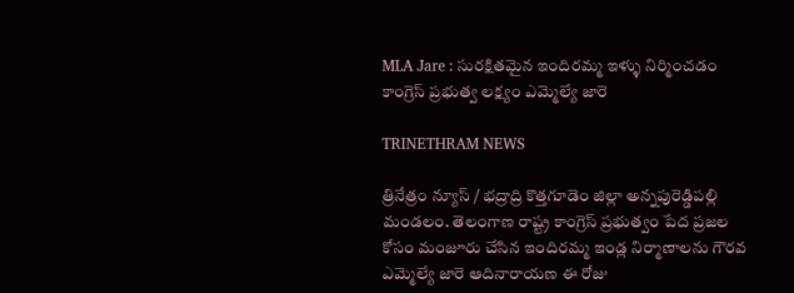MLA Jare : సురక్షితమైన ఇందిరమ్మ ఇళ్ళు నిర్మించడం కాంగ్రెస్ ప్రభుత్వ లక్ష్యం ఎమ్మెల్యే జారె

TRINETHRAM NEWS

త్రినేత్రం న్యూస్ / భద్రాద్రి కొత్తగూడెం జిల్లా అన్నపురెడ్డిపల్లి మండలం. తెలంగాణ రాష్ట్ర కాంగ్రెస్ ప్రభుత్వం పేద ప్రజల కోసం మంజూరు చేసిన ఇందిరమ్మ ఇండ్ల నిర్మాణాలను గౌరవ ఎమ్మెల్యే జారె ఆదినారాయణ ఈ రోజు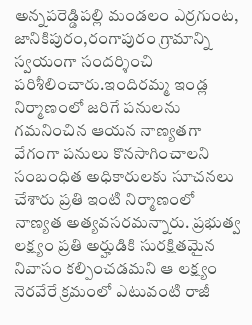అన్నపరెడ్డిపల్లి మండలం ఎర్రగుంట, జానికిపురం,రంగాపురం గ్రామాన్ని స్వయంగా సందర్శించి పరిశీలించారు.ఇందిరమ్మ ఇండ్ల నిర్మాణంలో జరిగే పనులను గమనించిన ఆయన నాణ్యతగా వేగంగా పనులు కొనసాగించాలని సంబంధిత అధికారులకు సూచనలు చేశారు ప్రతి ఇంటి నిర్మాణంలో నాణ్యత అత్యవసరమన్నారు. ప్రభుత్వ లక్ష్యం ప్రతి అర్హుడికి సురక్షితమైన నివాసం కల్పించడమని ఆ లక్ష్యం నెరవేరే క్రమంలో ఎటువంటి రాజీ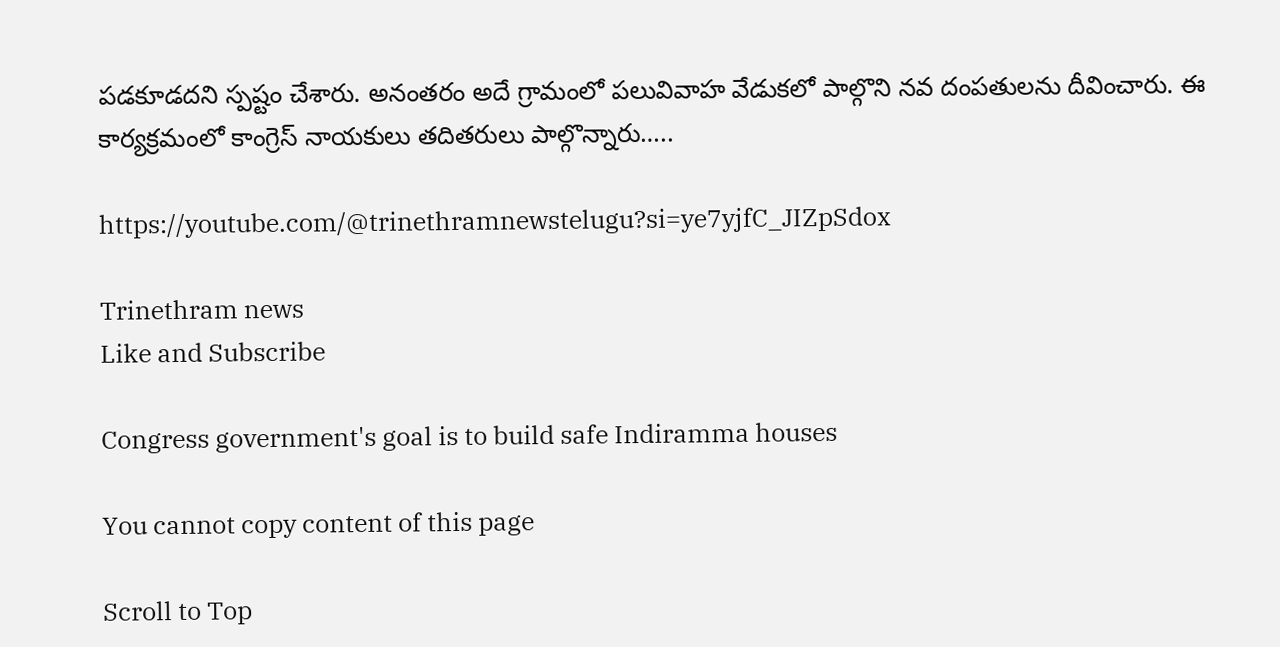పడకూడదని స్పష్టం చేశారు. అనంతరం అదే గ్రామంలో పలువివాహ వేడుకలో పాల్గొని నవ దంపతులను దీవించారు. ఈ కార్యక్రమంలో కాంగ్రెస్ నాయకులు తదితరులు పాల్గొన్నారు…..

https://youtube.com/@trinethramnewstelugu?si=ye7yjfC_JIZpSdox

Trinethram news
Like and Subscribe

Congress government's goal is to build safe Indiramma houses

You cannot copy content of this page

Scroll to Top